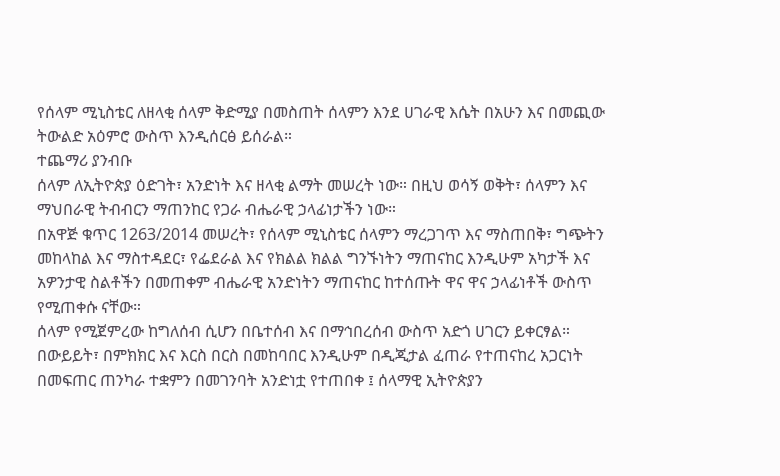የሰላም ሚኒስቴር ለዘላቂ ሰላም ቅድሚያ በመስጠት ሰላምን እንደ ሀገራዊ እሴት በአሁን እና በመጪው ትውልድ አዕምሮ ውስጥ እንዲሰርፅ ይሰራል።
ተጨማሪ ያንብቡ
ሰላም ለኢትዮጵያ ዕድገት፣ አንድነት እና ዘላቂ ልማት መሠረት ነው። በዚህ ወሳኝ ወቅት፣ ሰላምን እና ማህበራዊ ትብብርን ማጠንከር የጋራ ብሔራዊ ኃላፊነታችን ነው።
በአዋጅ ቁጥር 1263/2014 መሠረት፣ የሰላም ሚኒስቴር ሰላምን ማረጋገጥ እና ማስጠበቅ፣ ግጭትን መከላከል እና ማስተዳደር፣ የፌደራል እና የክልል ክልል ግንኙነትን ማጠናከር እንዲሁም አካታች እና አዎንታዊ ስልቶችን በመጠቀም ብሔራዊ አንድነትን ማጠናከር ከተሰጡት ዋና ዋና ኃላፊነቶች ውስጥ የሚጠቀሱ ናቸው።
ሰላም የሚጀምረው ከግለሰብ ሲሆን በቤተሰብ እና በማኅበረሰብ ውስጥ አድጎ ሀገርን ይቀርፃል። በውይይት፣ በምክክር እና እርስ በርስ በመከባበር እንዲሁም በዲጂታል ፈጠራ የተጠናከረ አጋርነት በመፍጠር ጠንካራ ተቋምን በመገንባት አንድነቷ የተጠበቀ ፤ ሰላማዊ ኢትዮጵያን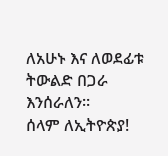ለአሁኑ እና ለወደፊቱ ትውልድ በጋራ እንሰራለን።
ሰላም ለኢትዮጵያ!